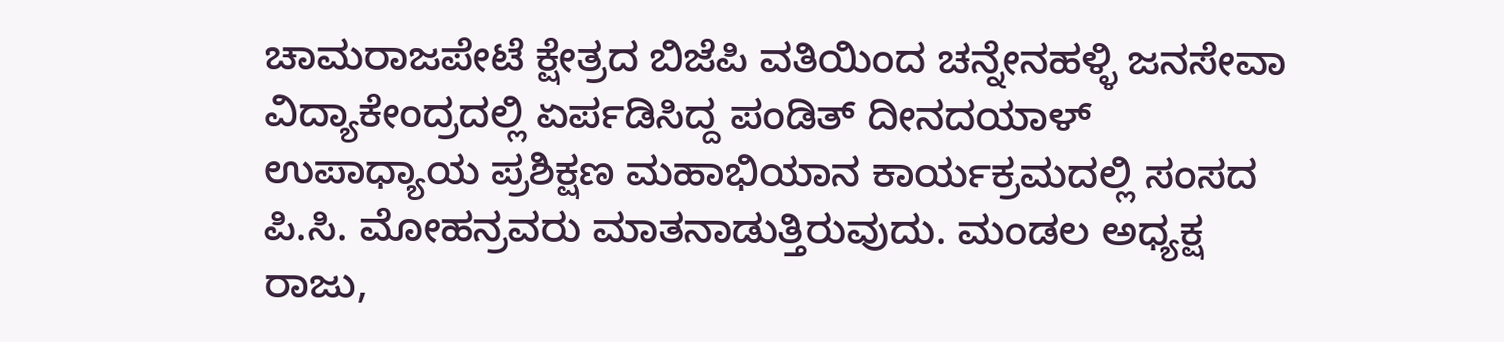ಚಾಮರಾಜಪೇಟೆ ಕ್ಷೇತ್ರದ ಬಿಜೆಪಿ ವತಿಯಿಂದ ಚನ್ನೇನಹಳ್ಳಿ ಜನಸೇವಾ ವಿದ್ಯಾಕೇಂದ್ರದಲ್ಲಿ ಏರ್ಪಡಿಸಿದ್ದ ಪಂಡಿತ್ ದೀನದಯಾಳ್ ಉಪಾಧ್ಯಾಯ ಪ್ರಶಿಕ್ಷಣ ಮಹಾಭಿಯಾನ ಕಾರ್ಯಕ್ರಮದಲ್ಲಿ ಸಂಸದ ಪಿ.ಸಿ. ಮೋಹನ್ರವರು ಮಾತನಾಡುತ್ತಿರುವುದು. ಮಂಡಲ ಅಧ್ಯಕ್ಷ ರಾಜು,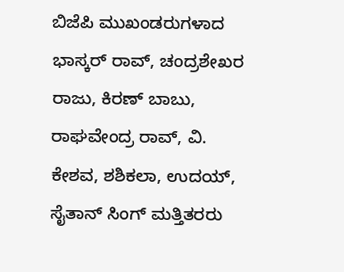ಬಿಜೆಪಿ ಮುಖಂಡರುಗಳಾದ ಭಾಸ್ಕರ್ ರಾವ್, ಚಂದ್ರಶೇಖರ ರಾಜು, ಕಿರಣ್ ಬಾಬು, ರಾಘವೇಂದ್ರ ರಾವ್, ವಿ. ಕೇಶವ, ಶಶಿಕಲಾ, ಉದಯ್, ಸೈತಾನ್ ಸಿಂಗ್ ಮತ್ತಿತರರು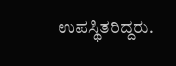ಉಪಸ್ಥಿತರಿದ್ದರು.